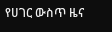የሀገር ውስጥ ዜና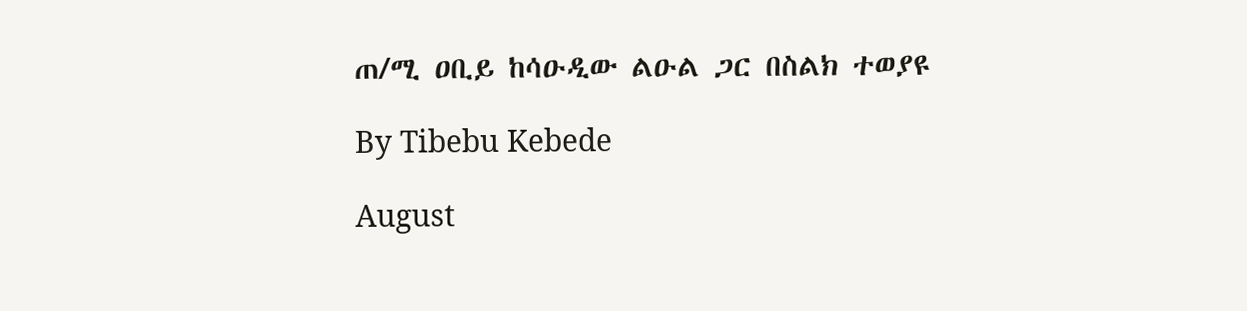ጠ/ሚ ዐቢይ ከሳዑዲው ልዑል ጋር በስልክ ተወያዩ

By Tibebu Kebede

August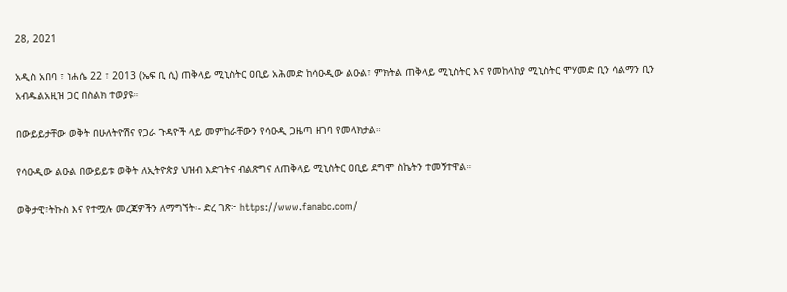28, 2021

አዲስ አበባ ፣ ነሐሴ 22 ፣ 2013 (ኤፍ ቢ ሲ) ጠቅላይ ሚኒስትር ዐቢይ አሕመድ ከሳዑዲው ልዑል፣ ምክትል ጠቅላይ ሚኒስትር እና የመከላከያ ሚኒስትር ሞሃመድ ቢን ሳልማን ቢን አብዱልአዚዝ ጋር በስልክ ተወያዩ።

በውይይታቸው ወቅት በሁለትዮሽና የጋራ ጉዳዮች ላይ መምከራቸውን የሳዑዲ ጋዜጣ ዘገባ የመላክታል።

የሳዑዲው ልዑል በውይይቱ ወቅት ለኢትዮጵያ ህዝብ እድገትና ብልጽግና ለጠቅላይ ሚኒስትር ዐቢይ ደግሞ ስኬትን ተመኝተዋል።

ወቅታዊ፣ትኩስ እና የተሟሉ መረጃዎችን ለማግኘት፡- ድረ ገጽ፦ https://www.fanabc.com/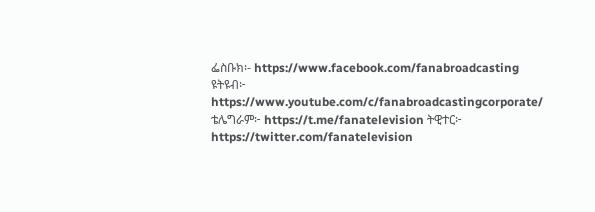ፌስቡክ፡- https://www.facebook.com/fanabroadcasting ዩትዩብ፦ https://www.youtube.com/c/fanabroadcastingcorporate/ ቴሌግራም፦ https://t.me/fanatelevision ትዊተር፦ https://twitter.com/fanatelevision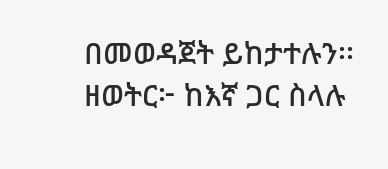በመወዳጀት ይከታተሉን፡፡ ዘወትር፦ ከእኛ ጋር ስላሉ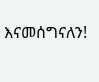እናመሰግናለን!